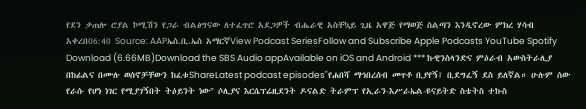የደን ቃጠሎ ሮያል ኮሚሽን የጋራ ብልፅግናው ለተፈጥሮ አደጋዎች ብሔራዊ አስቸኳይ ጊዜ አዋጅ የማወጅ ስልጣን እንዲኖረው ምክረ ሃሳብ አቀረበ06:40 Source: AAPኤስ.ቢ.ኤስ አማርኛView Podcast SeriesFollow and Subscribe Apple Podcasts YouTube Spotify Download (6.66MB)Download the SBS Audio appAvailable on iOS and Android *** ኩዊንስላንድና ምዕራብ አውስትራሊያ በከፊልና በሙሉ ወሰኖቻቸውን ከፈቱShareLatest podcast episodes"የሐበሻ ማኅበረሰብ መጥቶ ቢያየኝ፤ ቢደግፈኝ ደስ ይለኛል። ሁሉም ሰው የራሱ የሆነ ነገር የሚያገኝበት ትዕይንት ነው" ሶሊያና እርሴፕሬዚደንት ዶናልድ ትራምፕ የኢራን-እሥራኤል-ዩናይትድ ስቴትስ ተኩስ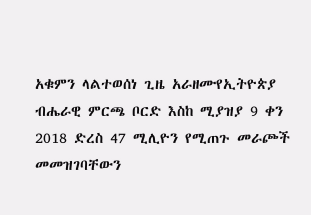አቁምን ላልተወሰነ ጊዜ አራዘሙየኢትዮጵያ ብሔራዊ ምርጫ ቦርድ እስከ ሚያዝያ 9 ቀን 2018 ድረስ 47 ሚሊዮን የሚጠጉ መራጮች መመዝገባቸውን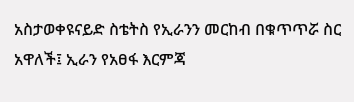አስታወቀዩናይድ ስቴትስ የኢራንን መርከብ በቁጥጥሯ ስር አዋለች፤ ኢራን የአፀፋ እርምጃ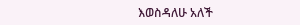እወስዳለሁ አለች